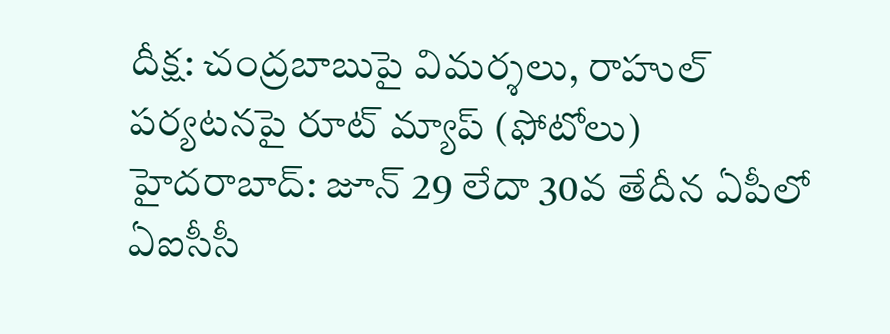దీక్ష: చంద్రబాబుపై విమర్శలు, రాహుల్ పర్యటనపై రూట్ మ్యాప్ (ఫోటోలు)
హైదరాబాద్: జూన్ 29 లేదా 30వ తేదీన ఏపీలో ఏఐసీసీ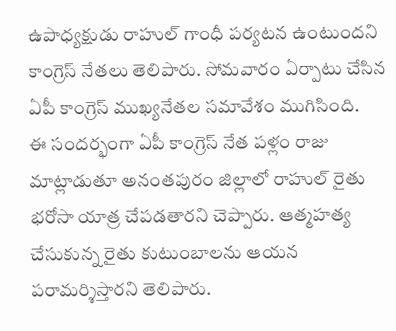ఉపాధ్యక్షుడు రాహుల్ గాంధీ పర్యటన ఉంటుందని కాంగ్రెస్ నేతలు తెలిపారు. సోమవారం ఏర్పాటు చేసిన ఏపీ కాంగ్రెస్ ముఖ్యనేతల సమావేశం ముగిసింది.
ఈ సందర్భంగా ఏపీ కాంగ్రెస్ నేత పళ్లం రాజు మాట్లాడుతూ అనంతపురం జిల్లాలో రాహుల్ రైతు భరోసా యాత్ర చేపడతారని చెప్పారు. ఆత్మహత్య చేసుకున్న రైతు కుటుంబాలను ఆయన పరామర్శిస్తారని తెలిపారు.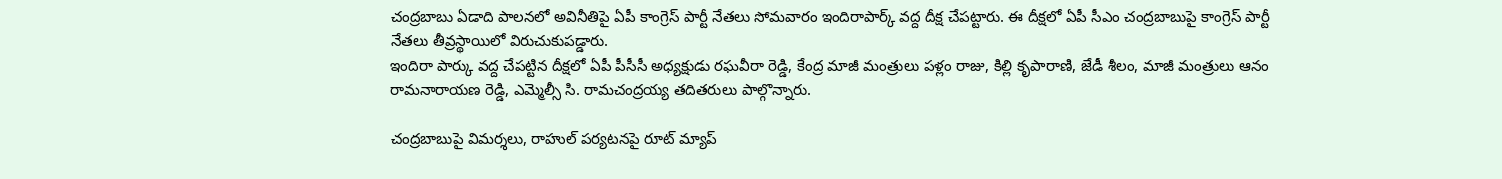చంద్రబాబు ఏడాది పాలనలో అవినీతిపై ఏపీ కాంగ్రెస్ పార్టీ నేతలు సోమవారం ఇందిరాపార్క్ వద్ద దీక్ష చేపట్టారు. ఈ దీక్షలో ఏపీ సీఎం చంద్రబాబుపై కాంగ్రెస్ పార్టీ నేతలు తీవ్రస్థాయిలో విరుచుకుపడ్డారు.
ఇందిరా పార్కు వద్ద చేపట్టిన దీక్షలో ఏపీ పీసీసీ అధ్యక్షుడు రఘవీరా రెడ్డి, కేంద్ర మాజీ మంత్రులు పళ్లం రాజు, కిల్లి కృపారాణి, జేడీ శీలం, మాజీ మంత్రులు ఆనం రామనారాయణ రెడ్డి, ఎమ్మెల్సీ సి. రామచంద్రయ్య తదితరులు పాల్గొన్నారు.

చంద్రబాబుపై విమర్శలు, రాహుల్ పర్యటనపై రూట్ మ్యాప్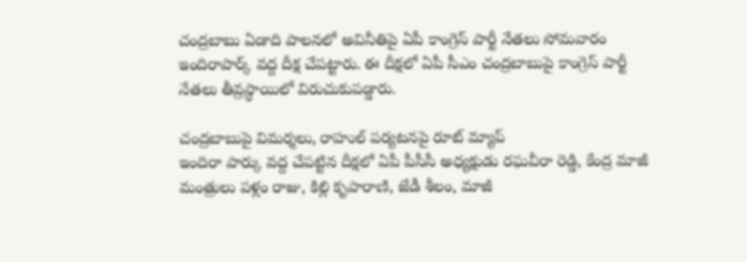చంద్రబాబు ఏడాది పాలనలో అవినీతిపై ఏపీ కాంగ్రెస్ పార్టీ నేతలు సోమవారం ఇందిరాపార్క్ వద్ద దీక్ష చేపట్టారు. ఈ దీక్షలో ఏపీ సీఎం చంద్రబాబుపై కాంగ్రెస్ పార్టీ నేతలు తీవ్రస్థాయిలో విరుచుకుపడ్డారు.

చంద్రబాబుపై విమర్శలు, రాహుల్ పర్యటనపై రూట్ మ్యాప్
ఇందిరా పార్కు వద్ద చేపట్టిన దీక్షలో ఏపీ పీసీసీ అధ్యక్షుడు రఘవీరా రెడ్డి, కేంద్ర మాజీ మంత్రులు పళ్లం రాజు, కిల్లి కృపారాణి, జేడీ శీలం, మాజీ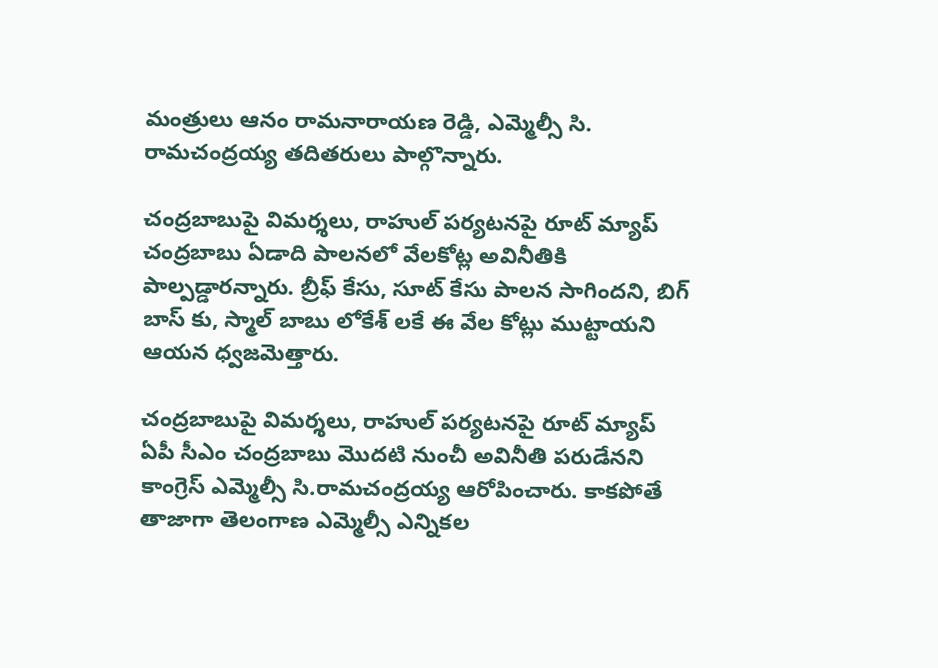మంత్రులు ఆనం రామనారాయణ రెడ్డి, ఎమ్మెల్సీ సి. రామచంద్రయ్య తదితరులు పాల్గొన్నారు.

చంద్రబాబుపై విమర్శలు, రాహుల్ పర్యటనపై రూట్ మ్యాప్
చంద్రబాబు ఏడాది పాలనలో వేలకోట్ల అవినీతికి పాల్పడ్డారన్నారు. బ్రీఫ్ కేసు, సూట్ కేసు పాలన సాగిందని, బిగ్ బాస్ కు, స్మాల్ బాబు లోకేశ్ లకే ఈ వేల కోట్లు ముట్టాయని ఆయన ధ్వజమెత్తారు.

చంద్రబాబుపై విమర్శలు, రాహుల్ పర్యటనపై రూట్ మ్యాప్
ఏపీ సీఎం చంద్రబాబు మొదటి నుంచీ అవినీతి పరుడేనని కాంగ్రెస్ ఎమ్మెల్సీ సి.రామచంద్రయ్య ఆరోపించారు. కాకపోతే తాజాగా తెలంగాణ ఎమ్మెల్సీ ఎన్నికల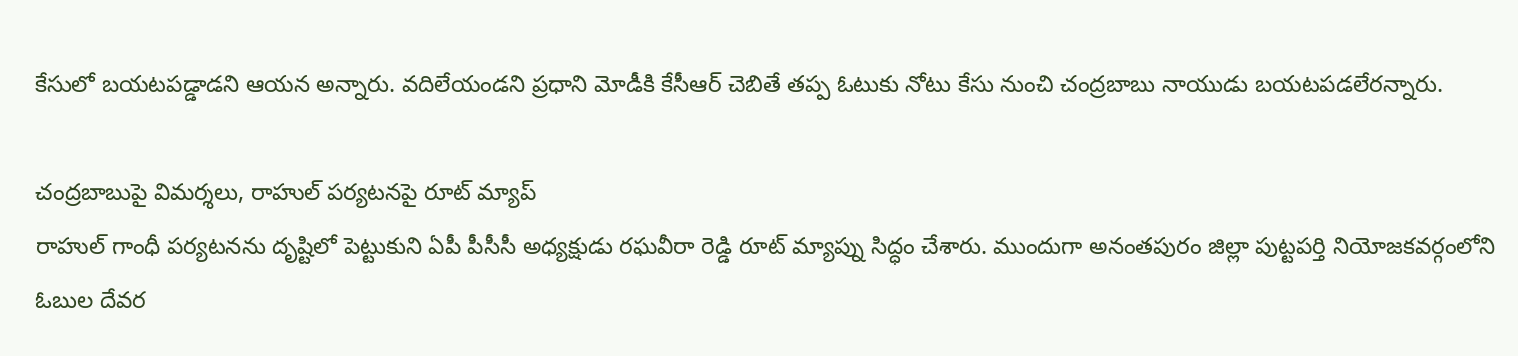కేసులో బయటపడ్డాడని ఆయన అన్నారు. వదిలేయండని ప్రధాని మోడీకి కేసీఆర్ చెబితే తప్ప ఓటుకు నోటు కేసు నుంచి చంద్రబాబు నాయుడు బయటపడలేరన్నారు.

చంద్రబాబుపై విమర్శలు, రాహుల్ పర్యటనపై రూట్ మ్యాప్
రాహుల్ గాంధీ పర్యటనను దృష్టిలో పెట్టుకుని ఏపీ పీసీసీ అధ్యక్షుడు రఘవీరా రెడ్డి రూట్ మ్యాప్ను సిద్ధం చేశారు. ముందుగా అనంతపురం జిల్లా పుట్టపర్తి నియోజకవర్గంలోని ఓబుల దేవర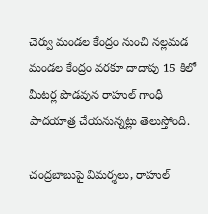చెర్వు మండల కేంద్రం నుంచి నల్లమడ మండల కేంద్రం వరకూ దాదాపు 15 కిలో మీటర్ల పొడవున రాహుల్ గాంధీ పాదయాత్ర చేయనున్నట్లు తెలుస్తోంది.

చంద్రబాబుపై విమర్శలు, రాహుల్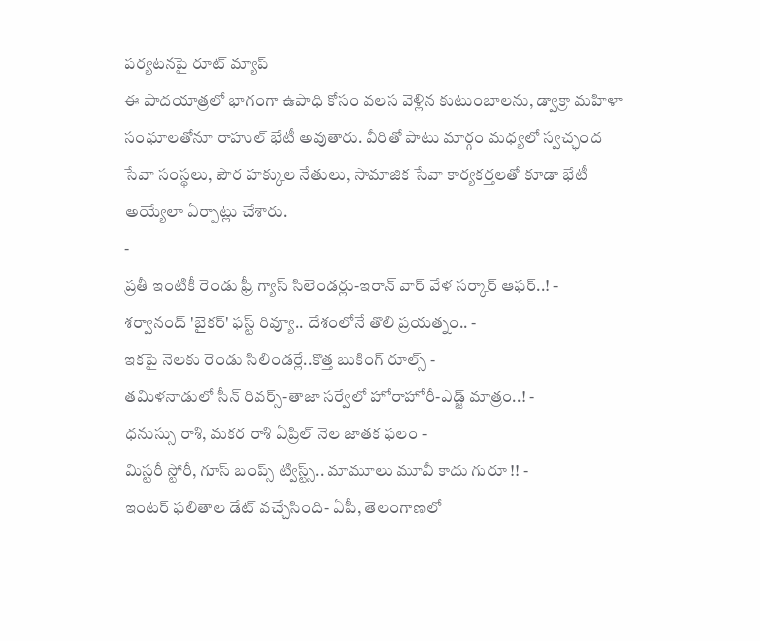పర్యటనపై రూట్ మ్యాప్
ఈ పాదయాత్రలో భాగంగా ఉపాధి కోసం వలస వెళ్లిన కుటుంబాలను, డ్వాక్రా మహిళా సంఘాలతోనూ రాహుల్ భేటీ అవుతారు. వీరితో పాటు మార్గం మధ్యలో స్వచ్ఛంద సేవా సంస్థలు, పౌర హక్కుల నేతులు, సామాజిక సేవా కార్యకర్తలతో కూడా భేటీ అయ్యేలా ఏర్పాట్లు చేశారు.
-
ప్రతీ ఇంటికీ రెండు ఫ్రీ గ్యాస్ సిలెండర్లు-ఇరాన్ వార్ వేళ సర్కార్ ఆఫర్..! -
శర్వానంద్ 'బైకర్' ఫస్ట్ రివ్యూ.. దేశంలోనే తొలి ప్రయత్నం.. -
ఇకపై నెలకు రెండు సిలిండర్లే..కొత్త బుకింగ్ రూల్స్ -
తమిళనాడులో సీన్ రివర్స్-తాజా సర్వేలో హోరాహోరీ-ఎడ్జ్ మాత్రం..! -
ధనుస్సు రాశి, మకర రాశి ఏప్రిల్ నెల జాతక ఫలం -
మిస్టరీ స్టోరీ, గూస్ బంప్స్ ట్విస్ట్స్.. మామూలు మూవీ కాదు గురూ !! -
ఇంటర్ ఫలితాల డేట్ వచ్చేసింది- ఏపీ, తెలంగాణలో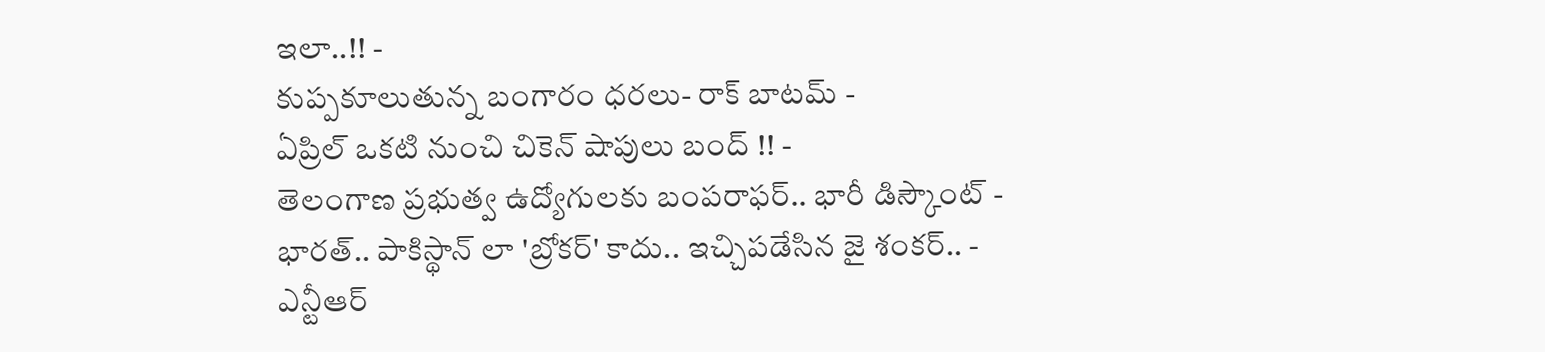ఇలా..!! -
కుప్పకూలుతున్న బంగారం ధరలు- రాక్ బాటమ్ -
ఏప్రిల్ ఒకటి నుంచి చికెన్ షాపులు బంద్ !! -
తెలంగాణ ప్రభుత్వ ఉద్యోగులకు బంపరాఫర్.. భారీ డిస్కౌంట్ -
భారత్.. పాకిస్థాన్ లా 'బ్రోకర్' కాదు.. ఇచ్చిపడేసిన జై శంకర్.. -
ఎన్టీఆర్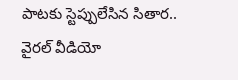పాటకు స్టెప్పులేసిన సితార.. వైరల్ వీడియో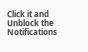Click it and Unblock the Notifications